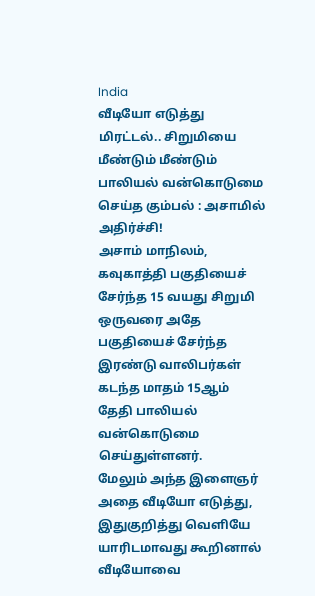India
வீடியோ எடுத்து மிரட்டல்.. சிறுமியை மீண்டும் மீண்டும் பாலியல் வன்கொடுமை செய்த கும்பல் : அசாமில் அதிர்ச்சி!
அசாம் மாநிலம், கவுகாத்தி பகுதியைச் சேர்ந்த 15 வயது சிறுமி ஒருவரை அதே பகுதியைச் சேர்ந்த இரண்டு வாலிபர்கள் கடந்த மாதம் 15ஆம் தேதி பாலியல் வன்கொடுமை செய்துள்ளனர்.
மேலும் அந்த இளைஞர் அதை வீடியோ எடுத்து, இதுகுறித்து வெளியே யாரிடமாவது கூறினால் வீடியோவை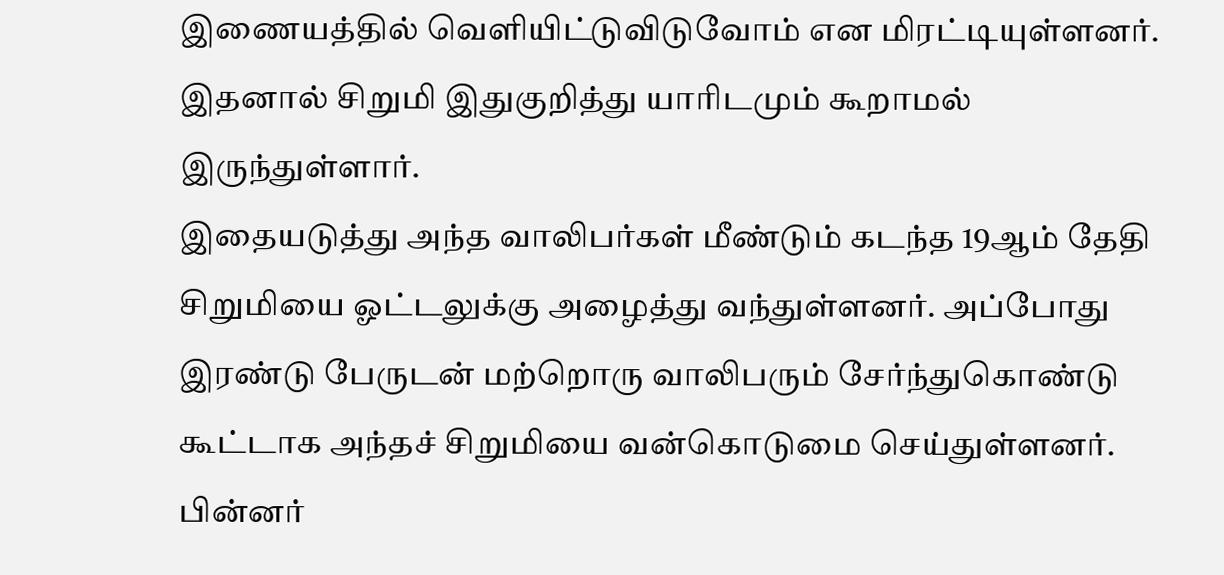இணையத்தில் வெளியிட்டுவிடுவோம் என மிரட்டியுள்ளனர். இதனால் சிறுமி இதுகுறித்து யாரிடமும் கூறாமல் இருந்துள்ளார்.
இதையடுத்து அந்த வாலிபர்கள் மீண்டும் கடந்த 19ஆம் தேதி சிறுமியை ஓட்டலுக்கு அழைத்து வந்துள்ளனர். அப்போது இரண்டு பேருடன் மற்றொரு வாலிபரும் சேர்ந்துகொண்டு கூட்டாக அந்தச் சிறுமியை வன்கொடுமை செய்துள்ளனர்.
பின்னர்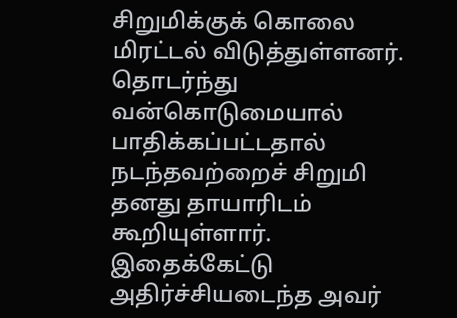சிறுமிக்குக் கொலை மிரட்டல் விடுத்துள்ளனர். தொடர்ந்து வன்கொடுமையால் பாதிக்கப்பட்டதால் நடந்தவற்றைச் சிறுமி தனது தாயாரிடம் கூறியுள்ளார். இதைக்கேட்டு அதிர்ச்சியடைந்த அவர்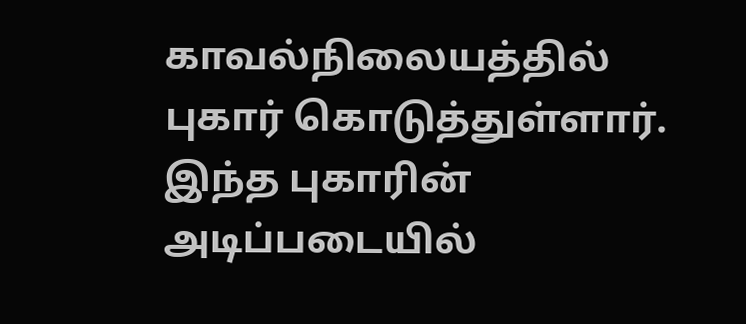காவல்நிலையத்தில் புகார் கொடுத்துள்ளார்.
இந்த புகாரின் அடிப்படையில்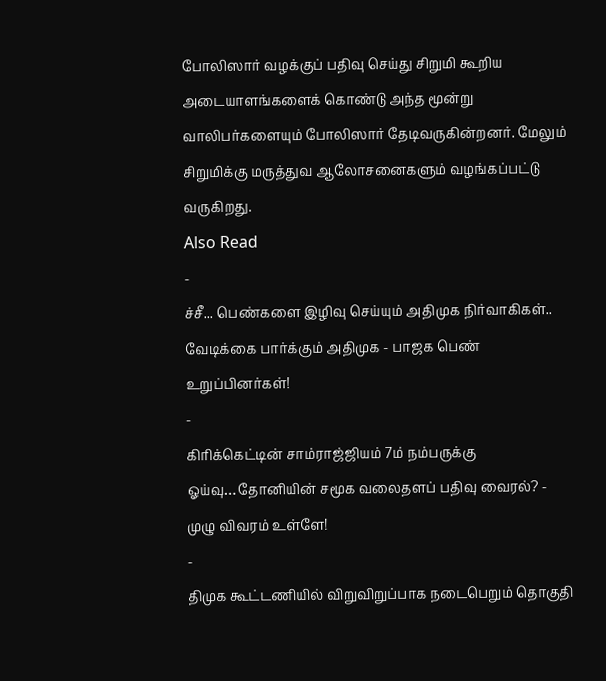போலிஸார் வழக்குப் பதிவு செய்து சிறுமி கூறிய அடையாளங்களைக் கொண்டு அந்த மூன்று வாலிபர்களையும் போலிஸார் தேடிவருகின்றனர். மேலும் சிறுமிக்கு மருத்துவ ஆலோசனைகளும் வழங்கப்பட்டு வருகிறது.
Also Read
-
ச்சீ... பெண்களை இழிவு செய்யும் அதிமுக நிர்வாகிகள்.. வேடிக்கை பார்க்கும் அதிமுக - பாஜக பெண் உறுப்பினர்கள்!
-
கிரிக்கெட்டின் சாம்ராஜ்ஜியம் 7ம் நம்பருக்கு ஓய்வு…தோனியின் சமூக வலைதளப் பதிவு வைரல்? - முழு விவரம் உள்ளே!
-
திமுக கூட்டணியில் விறுவிறுப்பாக நடைபெறும் தொகுதி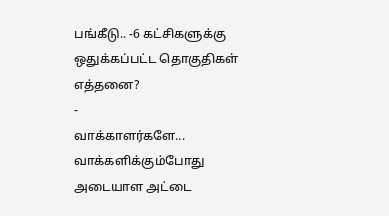பங்கீடு.. -6 கட்சிகளுக்கு ஒதுக்கப்பட்ட தொகுதிகள் எத்தனை?
-
வாக்காளர்களே... வாக்களிக்கும்போது அடையாள அட்டை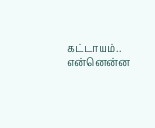கட்டாயம்.. என்னென்ன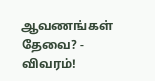ஆவணங்கள் தேவை? - விவரம்!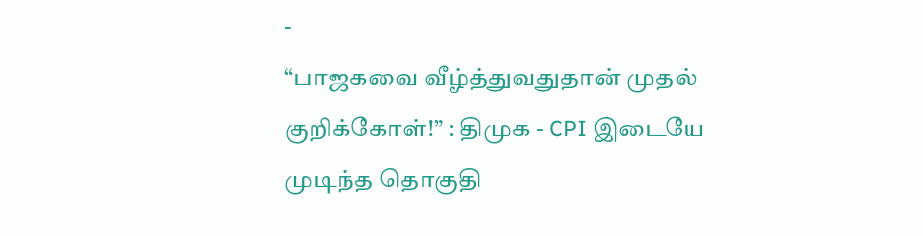-
“பாஜகவை வீழ்த்துவதுதான் முதல் குறிக்கோள்!” : திமுக - CPI இடையே முடிந்த தொகுதி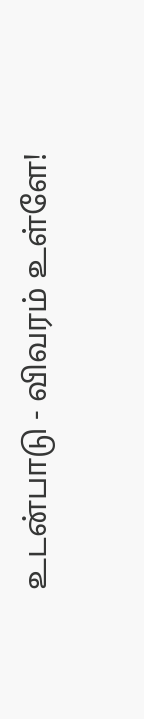உடன்பாடு - விவரம் உள்ளே!